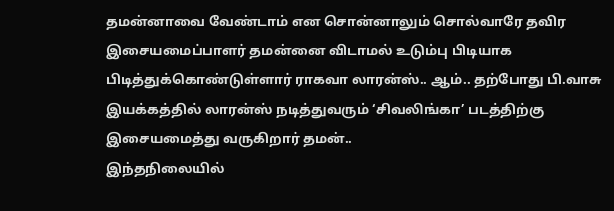தமன்னாவை வேண்டாம் என சொன்னாலும் சொல்வாரே தவிர இசையமைப்பாளர் தமன்னை விடாமல் உடும்பு பிடியாக பிடித்துக்கொண்டுள்ளார் ராகவா லாரன்ஸ்.. ஆம்.. தற்போது பி.வாசு இயக்கத்தில் லாரன்ஸ் நடித்துவரும் ‘சிவலிங்கா’ படத்திற்கு இசையமைத்து வருகிறார் தமன்..
இந்தநிலையில்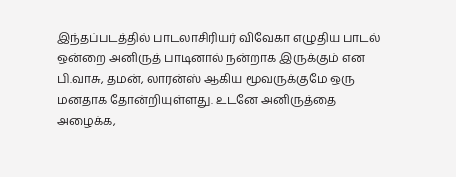இந்தப்படத்தில் பாடலாசிரியர் விவேகா எழுதிய பாடல் ஒன்றை அனிருத் பாடினால் நன்றாக இருக்கும் என பி.வாசு, தமன், லாரன்ஸ் ஆகிய மூவருக்குமே ஒரு மனதாக தோன்றியுள்ளது. உடனே அனிருத்தை அழைக்க,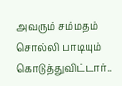அவரும் சம்மதம் சொல்லி பாடியும் கொடுத்துவிட்டார்..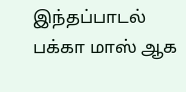இந்தப்பாடல் பக்கா மாஸ் ஆக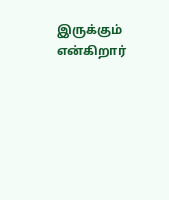இருக்கும் என்கிறார்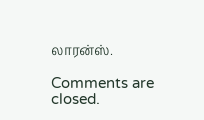லாரன்ஸ்.

Comments are closed.